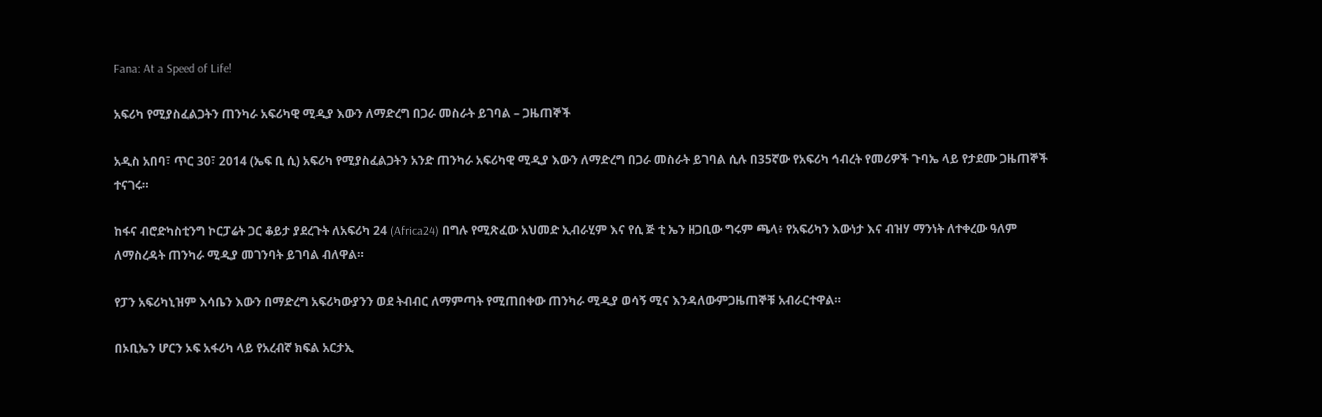Fana: At a Speed of Life!

አፍሪካ የሚያስፈልጋትን ጠንካራ አፍሪካዊ ሚዲያ እውን ለማድረግ በጋራ መስራት ይገባል – ጋዜጠኞች

አዲስ አበባ፣ ጥር 30፣ 2014 (ኤፍ ቢ ሲ) አፍሪካ የሚያስፈልጋትን አንድ ጠንካራ አፍሪካዊ ሚዲያ እውን ለማድረግ በጋራ መስራት ይገባል ሲሉ በ35ኛው የአፍሪካ ኅብረት የመሪዎች ጉባኤ ላይ የታደሙ ጋዜጠኞች ተናገሩ።

ከፋና ብሮድካስቲንግ ኮርፓሬት ጋር ቆይታ ያደረጉት ለአፍሪካ 24 (Africa24) በግሉ የሚጽፈው አህመድ ኢብራሂም እና የሲ ጅ ቲ ኤን ዘጋቢው ግሩም ጫላ፥ የአፍሪካን እውነታ እና ብዝሃ ማንነት ለተቀረው ዓለም ለማስረዳት ጠንካራ ሚዲያ መገንባት ይገባል ብለዋል።

የፓን አፍሪካኒዝም እሳቤን እውን በማድረግ አፍሪካውያንን ወደ ትብብር ለማምጣት የሚጠበቀው ጠንካራ ሚዲያ ወሳኝ ሚና እንዳለውምጋዜጠኞቹ አብራርተዋል።

በኦቢኤን ሆርን ኦፍ አፋሪካ ላይ የአረብኛ ክፍል አርታኢ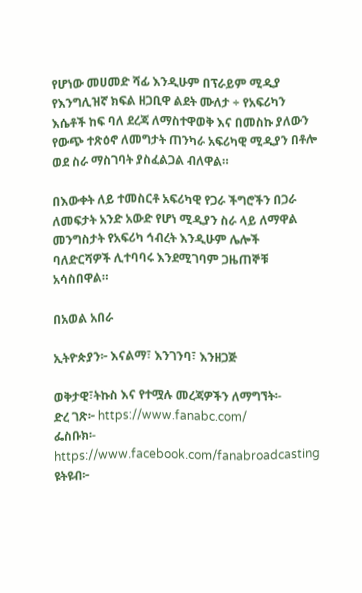የሆነው መሀመድ ሻፊ እንዲሁም በፕራይም ሚዲያ የእንግሊዝኛ ክፍል ዘጋቢዋ ልደት ሙለታ ÷ የአፍሪካን እሴቶች ከፍ ባለ ደረጃ ለማስተዋወቅ እና በመስኩ ያለውን የውጭ ተጽዕኖ ለመግታት ጠንካራ አፍሪካዊ ሚዲያን በቶሎ ወደ ስራ ማስገባት ያስፈልጋል ብለዋል።

በእውቀት ለይ ተመስርቶ አፍሪካዊ የጋራ ችግሮችን በጋራ ለመፍታት አንድ አውድ የሆነ ሚዲያን ስራ ላይ ለማዋል መንግስታት የአፍሪካ ኅብረት እንዲሁም ሌሎች ባለድርሻዎች ሊተባባሩ እንደሚገባም ጋዜጠኞቹ አሳስበዋል።

በአወል አበራ

ኢትዮጵያን፦ እናልማ፣ እንገንባ፣ እንዘጋጅ

ወቅታዊ፣ትኩስ እና የተሟሉ መረጃዎችን ለማግኘት፡-
ድረ ገጽ፦ https://www.fanabc.com/
ፌስቡክ፡- https://www.facebook.com/fanabroadcasting
ዩትዩብ፦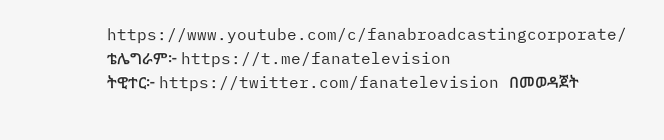https://www.youtube.com/c/fanabroadcastingcorporate/
ቴሌግራም፦ https://t.me/fanatelevision
ትዊተር፦ https://twitter.com/fanatelevision በመወዳጀት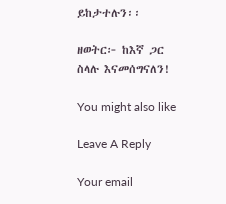ይከታተሉን፡፡

ዘወትር፦ ከእኛ ጋር ስላሉ እናመሰግናለን!

You might also like

Leave A Reply

Your email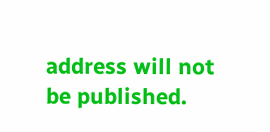address will not be published.